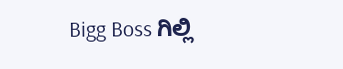Bigg Boss ಗಿಲ್ಲಿ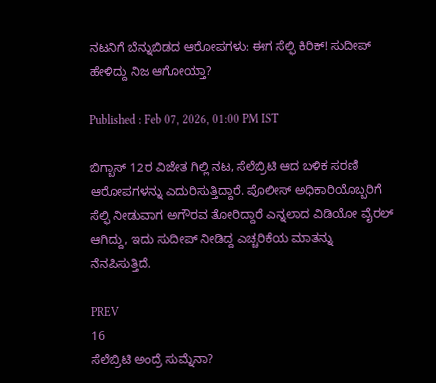ನಟನಿಗೆ ಬೆನ್ನುಬಿಡದ ಆರೋಪಗಳು: ಈಗ ಸೆಲ್ಫಿ ಕಿರಿಕ್! ಸುದೀಪ್ ಹೇಳಿದ್ದು ನಿಜ ಆಗೋಯ್ತಾ?

Published : Feb 07, 2026, 01:00 PM IST

ಬಿಗ್ಬಾಸ್ 12ರ ವಿಜೇತ ಗಿಲ್ಲಿ ನಟ, ಸೆಲೆಬ್ರಿಟಿ ಆದ ಬಳಿಕ ಸರಣಿ ಆರೋಪಗಳನ್ನು ಎದುರಿಸುತ್ತಿದ್ದಾರೆ. ಪೊಲೀಸ್ ಅಧಿಕಾರಿಯೊಬ್ಬರಿಗೆ ಸೆಲ್ಫಿ ನೀಡುವಾಗ ಅಗೌರವ ತೋರಿದ್ದಾರೆ ಎನ್ನಲಾದ ವಿಡಿಯೋ ವೈರಲ್ ಆಗಿದ್ದು, ಇದು ಸುದೀಪ್ ನೀಡಿದ್ದ ಎಚ್ಚರಿಕೆಯ ಮಾತನ್ನು ನೆನಪಿಸುತ್ತಿದೆ.

PREV
16
ಸೆಲೆಬ್ರಿಟಿ ಅಂದ್ರೆ ಸುಮ್ನೆನಾ?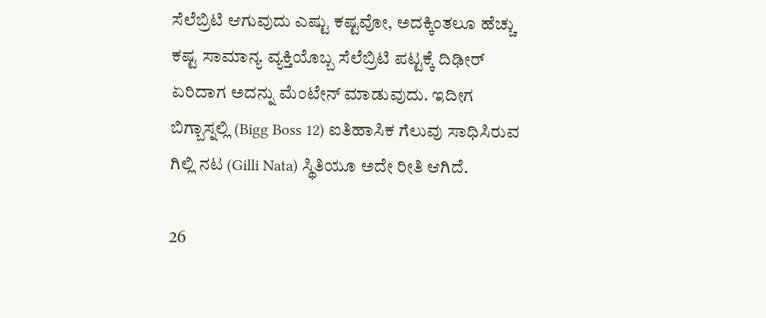ಸೆಲೆಬ್ರಿಟಿ ಆಗುವುದು ಎಷ್ಟು ಕಷ್ಟವೋ, ಅದಕ್ಕಿಂತಲೂ ಹೆಚ್ಚು ಕಷ್ಟ ಸಾಮಾನ್ಯ ವ್ಯಕ್ತಿಯೊಬ್ಬ ಸೆಲೆಬ್ರಿಟಿ ಪಟ್ಟಕ್ಕೆ ದಿಢೀರ್ ಏರಿದಾಗ ಅದನ್ನು ಮೆಂಟೇನ್ ಮಾಡುವುದು. ಇದೀಗ ಬಿಗ್ಬಾಸ್ನಲ್ಲಿ (Bigg Boss 12) ಐತಿಹಾಸಿಕ ಗೆಲುವು ಸಾಧಿಸಿರುವ ಗಿಲ್ಲಿ ನಟ (Gilli Nata) ಸ್ಥಿತಿಯೂ ಅದೇ ರೀತಿ ಆಗಿದೆ.

26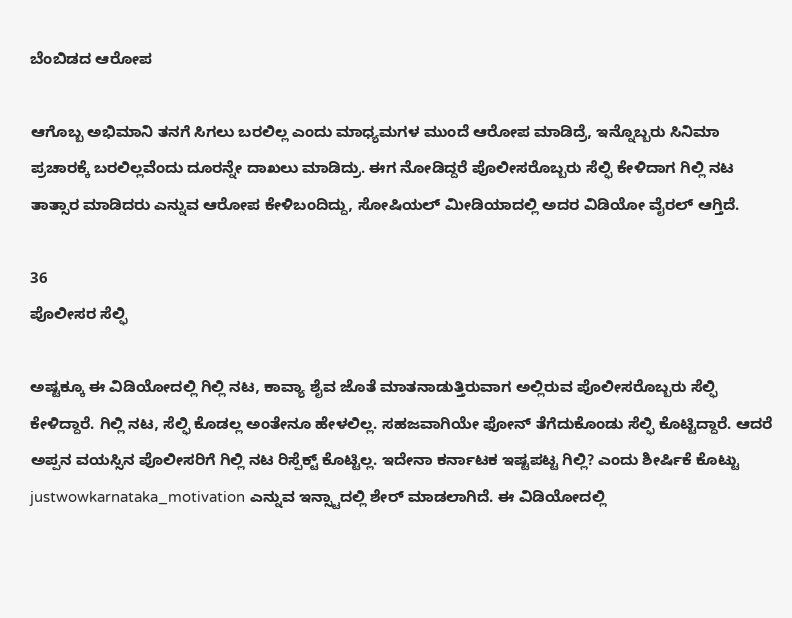ಬೆಂಬಿಡದ ಆರೋಪ

ಆಗೊಬ್ಬ ಅಭಿಮಾನಿ ತನಗೆ ಸಿಗಲು ಬರಲಿಲ್ಲ ಎಂದು ಮಾಧ್ಯಮಗಳ ಮುಂದೆ ಆರೋಪ ಮಾಡಿದ್ರೆ, ಇನ್ನೊಬ್ಬರು ಸಿನಿಮಾ ಪ್ರಚಾರಕ್ಕೆ ಬರಲಿಲ್ಲವೆಂದು ದೂರನ್ನೇ ದಾಖಲು ಮಾಡಿದ್ರು. ಈಗ ನೋಡಿದ್ದರೆ ಪೊಲೀಸರೊಬ್ಬರು ಸೆಲ್ಫಿ ಕೇಳಿದಾಗ ಗಿಲ್ಲಿ ನಟ ತಾತ್ಸಾರ ಮಾಡಿದರು ಎನ್ನುವ ಆರೋಪ ಕೇಳಿಬಂದಿದ್ದು, ಸೋಷಿಯಲ್ ಮೀಡಿಯಾದಲ್ಲಿ ಅದರ ವಿಡಿಯೋ ವೈರಲ್ ಆಗ್ತಿದೆ.

36
ಪೊಲೀಸರ ಸೆಲ್ಫಿ

ಅಷ್ಟಕ್ಕೂ ಈ ವಿಡಿಯೋದಲ್ಲಿ ಗಿಲ್ಲಿ ನಟ, ಕಾವ್ಯಾ ಶೈವ ಜೊತೆ ಮಾತನಾಡುತ್ತಿರುವಾಗ ಅಲ್ಲಿರುವ ಪೊಲೀಸರೊಬ್ಬರು ಸೆಲ್ಫಿ ಕೇಳಿದ್ದಾರೆ. ಗಿಲ್ಲಿ ನಟ, ಸೆಲ್ಫಿ ಕೊಡಲ್ಲ ಅಂತೇನೂ ಹೇಳಲಿಲ್ಲ. ಸಹಜವಾಗಿಯೇ ಫೋನ್ ತೆಗೆದುಕೊಂಡು ಸೆಲ್ಫಿ ಕೊಟ್ಟಿದ್ದಾರೆ. ಆದರೆ ಅಪ್ಪನ ವಯಸ್ಸಿನ ಪೊಲೀಸರಿಗೆ ಗಿಲ್ಲಿ ನಟ ರಿಸ್ಪೆಕ್ಟ್ ಕೊಟ್ಟಿಲ್ಲ. ಇದೇನಾ ಕರ್ನಾಟಕ ಇಷ್ಟಪಟ್ಟ ಗಿಲ್ಲಿ? ಎಂದು ಶೀರ್ಷಿಕೆ ಕೊಟ್ಟು justwowkarnataka_motivation ಎನ್ನುವ ಇನ್ಸ್ಟಾದಲ್ಲಿ ಶೇರ್ ಮಾಡಲಾಗಿದೆ. ಈ ವಿಡಿಯೋದಲ್ಲಿ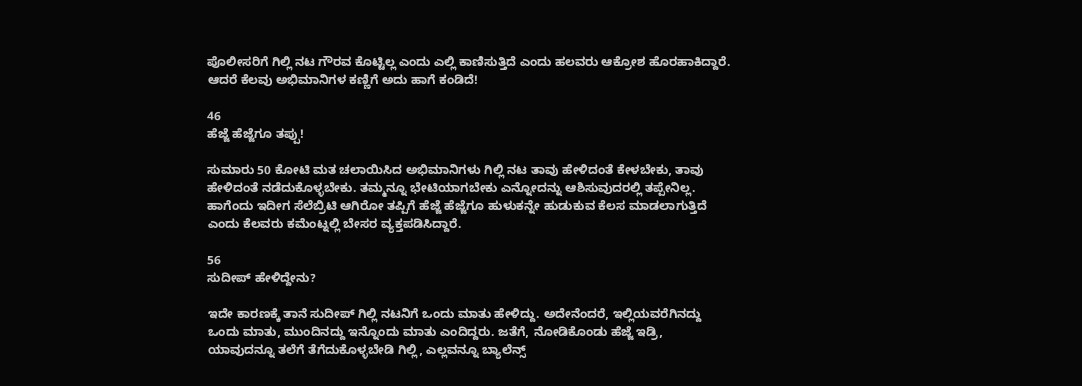ಪೊಲೀಸರಿಗೆ ಗಿಲ್ಲಿ ನಟ ಗೌರವ ಕೊಟ್ಟಿಲ್ಲ ಎಂದು ಎಲ್ಲಿ ಕಾಣಿಸುತ್ತಿದೆ ಎಂದು ಹಲವರು ಆಕ್ರೋಶ ಹೊರಹಾಕಿದ್ದಾರೆ. ಆದರೆ ಕೆಲವು ಅಭಿಮಾನಿಗಳ ಕಣ್ಣಿಗೆ ಅದು ಹಾಗೆ ಕಂಡಿದೆ!

46
ಹೆಜ್ಜೆ ಹೆಜ್ಜೆಗೂ ತಪ್ಪು!

ಸುಮಾರು 50 ಕೋಟಿ ಮತ ಚಲಾಯಿಸಿದ ಅಭಿಮಾನಿಗಳು ಗಿಲ್ಲಿ ನಟ ತಾವು ಹೇಳಿದಂತೆ ಕೇಳಬೇಕು, ತಾವು ಹೇಳಿದಂತೆ ನಡೆದುಕೊಳ್ಳಬೇಕು. ತಮ್ಮನ್ನೂ ಭೇಟಿಯಾಗಬೇಕು ಎನ್ನೋದನ್ನು ಆಶಿಸುವುದರಲ್ಲಿ ತಪ್ಪೇನಿಲ್ಲ. ಹಾಗೆಂದು ಇದೀಗ ಸೆಲೆಬ್ರಿಟಿ ಆಗಿರೋ ತಪ್ಪಿಗೆ ಹೆಜ್ಜೆ ಹೆಜ್ಜೆಗೂ ಹುಳುಕನ್ನೇ ಹುಡುಕುವ ಕೆಲಸ ಮಾಡಲಾಗುತ್ತಿದೆ ಎಂದು ಕೆಲವರು ಕಮೆಂಟ್ನಲ್ಲಿ ಬೇಸರ ವ್ಯಕ್ತಪಡಿಸಿದ್ದಾರೆ.

56
ಸುದೀಪ್ ಹೇಳಿದ್ದೇನು?

ಇದೇ ಕಾರಣಕ್ಕೆ ತಾನೆ ಸುದೀಪ್ ಗಿಲ್ಲಿ ನಟನಿಗೆ ಒಂದು ಮಾತು ಹೇಳಿದ್ದು. ಅದೇನೆಂದರೆ, ಇಲ್ಲಿಯವರೆಗಿನದ್ದು ಒಂದು ಮಾತು, ಮುಂದಿನದ್ದು ಇನ್ನೊಂದು ಮಾತು ಎಂದಿದ್ದರು. ಜತೆಗೆ, ನೋಡಿಕೊಂಡು ಹೆಜ್ಜೆ ಇಡ್ರಿ, ಯಾವುದನ್ನೂ ತಲೆಗೆ ತೆಗೆದುಕೊಳ್ಳಬೇಡಿ ಗಿಲ್ಲಿ, ಎಲ್ಲವನ್ನೂ ಬ್ಯಾಲೆನ್ಸ್‌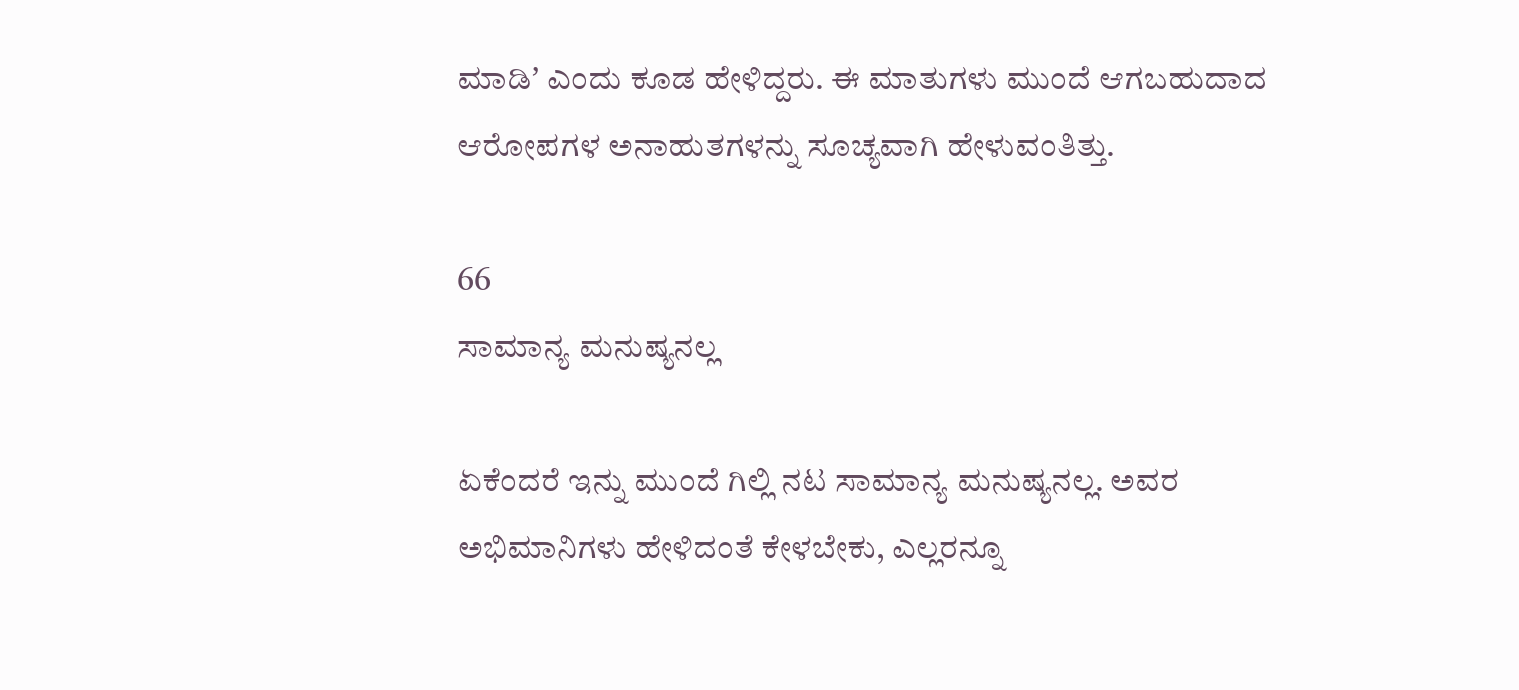ಮಾಡಿʼ ಎಂದು ಕೂಡ ಹೇಳಿದ್ದರು. ಈ ಮಾತುಗಳು ಮುಂದೆ ಆಗಬಹುದಾದ ಆರೋಪಗಳ ಅನಾಹುತಗಳನ್ನು ಸೂಚ್ಯವಾಗಿ ಹೇಳುವಂತಿತ್ತು.

66
ಸಾಮಾನ್ಯ ಮನುಷ್ಯನಲ್ಲ

ಏಕೆಂದರೆ ಇನ್ನು ಮುಂದೆ ಗಿಲ್ಲಿ ನಟ ಸಾಮಾನ್ಯ ಮನುಷ್ಯನಲ್ಲ. ಅವರ ಅಭಿಮಾನಿಗಳು ಹೇಳಿದಂತೆ ಕೇಳಬೇಕು, ಎಲ್ಲರನ್ನೂ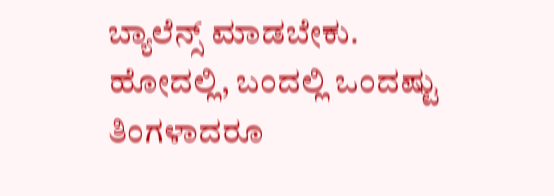ಬ್ಯಾಲೆನ್ಸ್ ಮಾಡಬೇಕು. ಹೋದಲ್ಲಿ, ಬಂದಲ್ಲಿ ಒಂದಷ್ಟು ತಿಂಗಳಾದರೂ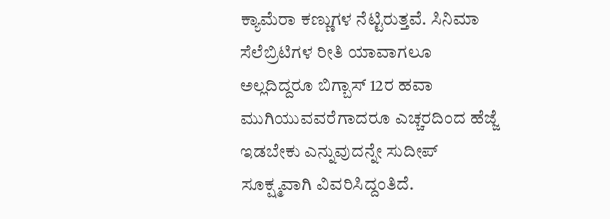ಕ್ಯಾಮೆರಾ ಕಣ್ಣುಗಳ ನೆಟ್ಟಿರುತ್ತವೆ. ಸಿನಿಮಾ ಸೆಲೆಬ್ರಿಟಿಗಳ ರೀತಿ ಯಾವಾಗಲೂ ಅಲ್ಲದಿದ್ದರೂ ಬಿಗ್ಬಾಸ್ 12ರ ಹವಾ ಮುಗಿಯುವವರೆಗಾದರೂ ಎಚ್ಚರದಿಂದ ಹೆಜ್ಜೆ ಇಡಬೇಕು ಎನ್ನುವುದನ್ನೇ ಸುದೀಪ್ ಸೂಕ್ಷ್ಮವಾಗಿ ವಿವರಿಸಿದ್ದಂತಿದೆ.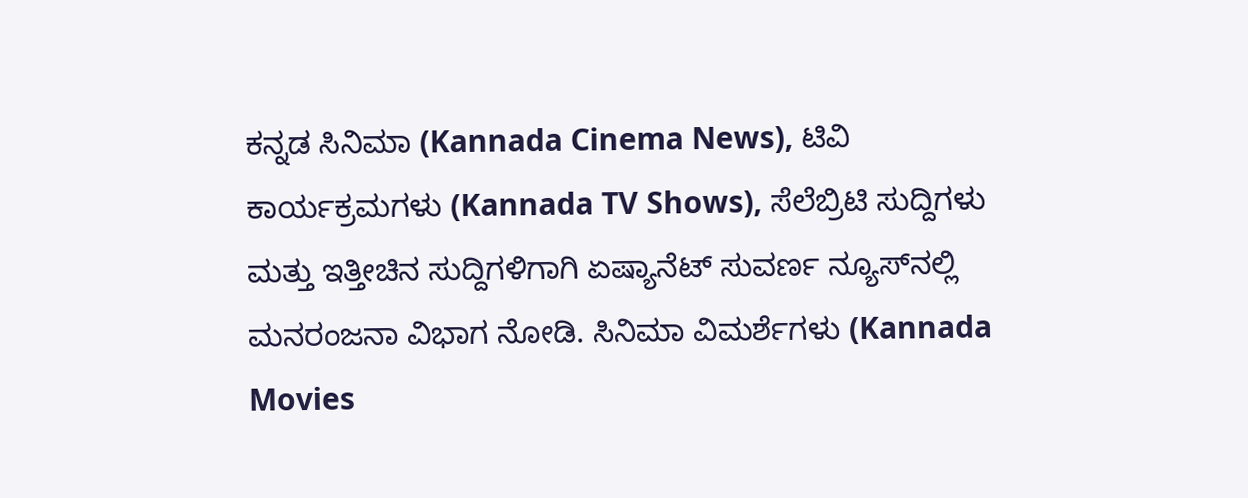ಕನ್ನಡ ಸಿನಿಮಾ (Kannada Cinema News), ಟಿವಿ ಕಾರ್ಯಕ್ರಮಗಳು (Kannada TV Shows), ಸೆಲೆಬ್ರಿಟಿ ಸುದ್ದಿಗಳು ಮತ್ತು ಇತ್ತೀಚಿನ ಸುದ್ದಿಗಳಿಗಾಗಿ ಏಷ್ಯಾನೆಟ್ ಸುವರ್ಣ ನ್ಯೂಸ್‌ನಲ್ಲಿ ಮನರಂಜನಾ ವಿಭಾಗ ನೋಡಿ. ಸಿನಿಮಾ ವಿಮರ್ಶೆಗಳು (Kannada Movies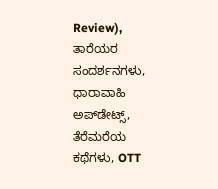Review), ತಾರೆಯರ ಸಂದರ್ಶನಗಳು, ಧಾರಾವಾಹಿ ಅಪ್‌ಡೇಟ್ಸ್‌, ತೆರೆಮರೆಯ ಕಥೆಗಳು, OTT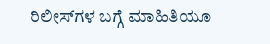ರಿಲೀಸ್‌ಗಳ ಬಗ್ಗೆ ಮಾಹಿತಿಯೂ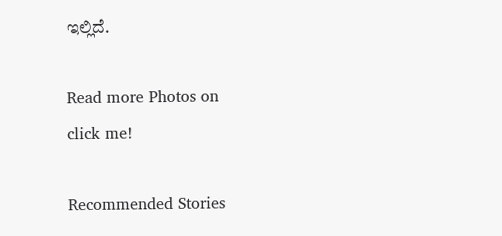ಇಲ್ಲಿದೆ.

Read more Photos on
click me!

Recommended Stories